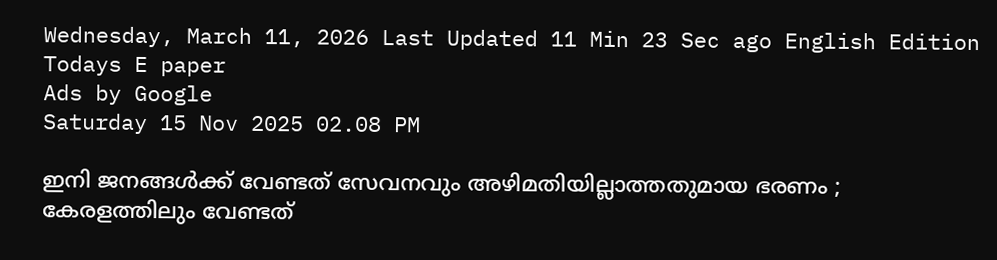Wednesday, March 11, 2026 Last Updated 11 Min 23 Sec ago English Edition
Todays E paper
Ads by Google
Saturday 15 Nov 2025 02.08 PM

ഇനി ജനങ്ങള്‍ക്ക് വേണ്ടത് സേവനവും അഴിമതിയില്ലാത്തതുമായ ഭരണം ; കേരളത്തിലും വേണ്ടത്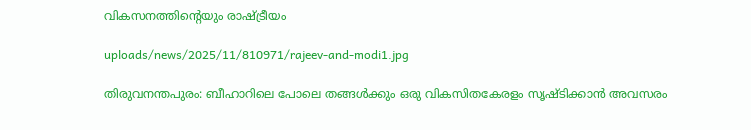വികസനത്തിന്റെയും രാഷ്ട്രീയം

uploads/news/2025/11/810971/rajeev-and-modi1.jpg

തിരുവനന്തപുരം: ബീഹാറിലെ പോലെ തങ്ങള്‍ക്കും ഒരു വികസിതകേരളം സൃഷ്ടിക്കാന്‍ അവസരം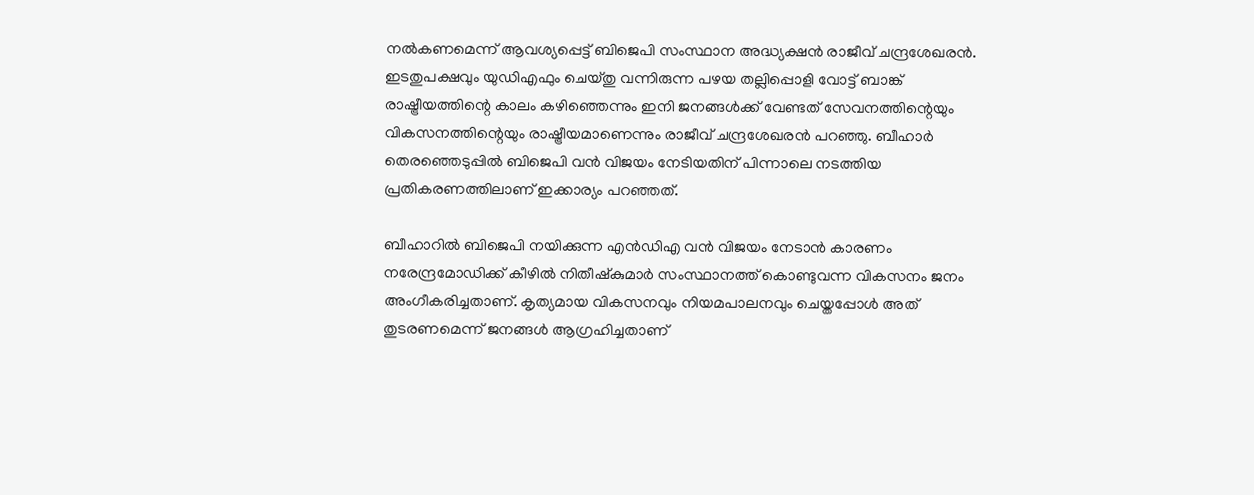നല്‍കണമെന്ന് ആവശ്യപ്പെട്ട് ബിജെപി സംസ്ഥാന അദ്ധ്യക്ഷന്‍ രാജീവ് ചന്ദ്രശേഖരന്‍. ഇടതുപക്ഷവും യുഡിഎഫും ചെയ്തു വന്നിരുന്ന പഴയ തല്ലിപ്പൊളി വോട്ട് ബാങ്ക് രാഷ്ട്രീയത്തിന്റെ കാലം കഴിഞ്ഞെന്നും ഇനി ജനങ്ങള്‍ക്ക് വേണ്ടത് സേവനത്തിന്റെയും വികസനത്തിന്റെയും രാഷ്ട്രീയമാണെന്നും രാജീവ് ചന്ദ്രശേഖരന്‍ പറഞ്ഞു. ബീഹാര്‍ തെരഞ്ഞെടുപ്പില്‍ ബിജെപി വന്‍ വിജയം നേടിയതിന് പിന്നാലെ നടത്തിയ പ്രതികരണത്തിലാണ് ഇക്കാര്യം പറഞ്ഞത്.

ബീഹാറില്‍ ബിജെപി നയിക്കുന്ന എന്‍ഡിഎ വന്‍ വിജയം നേടാന്‍ കാരണം നരേന്ദ്രമോഡിക്ക് കീഴില്‍ നിതീഷ്‌കുമാര്‍ സംസ്ഥാനത്ത് കൊണ്ടുവന്ന വികസനം ജനം അംഗീകരിച്ചതാണ്. കൃത്യമായ വികസനവും നിയമപാലനവും ചെയ്തപ്പോള്‍ അത് തുടരണമെന്ന് ജനങ്ങള്‍ ആഗ്രഹിച്ചതാണ്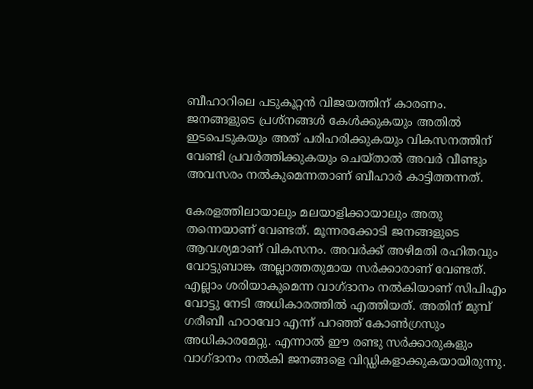ബീഹാറിലെ പടുകൂറ്റന്‍ വിജയത്തിന് കാരണം. ജനങ്ങളുടെ പ്രശ്‌നങ്ങള്‍ കേള്‍ക്കുകയും അതില്‍ ഇടപെടുകയും അത് പരിഹരിക്കുകയും വികസനത്തിന് വേണ്ടി പ്രവര്‍ത്തിക്കുകയും ചെയ്താല്‍ അവര്‍ വീണ്ടും അവസരം നല്‍കുമെന്നതാണ് ബീഹാര്‍ കാട്ടിത്തന്നത്.

കേരളത്തിലായാലും മലയാളിക്കായാലും അതു തന്നെയാണ് വേണ്ടത്. മൂന്നരക്കോടി ജനങ്ങളുടെ ആവശ്യമാണ് വികസനം. അവര്‍ക്ക് അഴിമതി രഹിതവും വോട്ടുബാങ്ക അല്ലാത്തതുമായ സര്‍ക്കാരാണ് വേണ്ടത്. എല്ലാം ശരിയാകുമെന്ന വാഗ്ദാനം നല്‍കിയാണ് സിപിഎം വോട്ടു നേടി അധികാരത്തില്‍ എത്തിയത്. അതിന് മുമ്പ് ഗരീബീ ഹഠാവോ എന്ന് പറഞ്ഞ് കോണ്‍ഗ്രസും അധികാരമേറ്റു. എന്നാല്‍ ഈ രണ്ടു സര്‍ക്കാരുകളും വാഗ്ദാനം നല്‍കി ജനങ്ങളെ വിഡ്ഡികളാക്കുകയായിരുന്നു.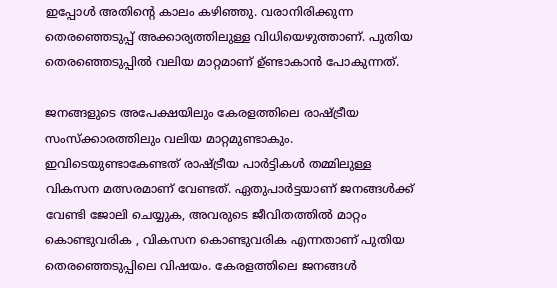ഇപ്പോള്‍ അതിന്റെ കാലം കഴിഞ്ഞു. വരാനിരിക്കുന്ന തെരഞ്ഞെടുപ്പ് അക്കാര്യത്തിലുള്ള വിധിയെഴുത്താണ്. പുതിയ തെരഞ്ഞെടുപ്പില്‍ വലിയ മാറ്റമാണ് ഉ്ണ്ടാകാന്‍ പോകുന്നത്.

ജനങ്ങളുടെ അപേക്ഷയിലും കേരളത്തിലെ രാഷ്ട്രീയ സംസ്‌ക്കാരത്തിലും വലിയ മാറ്റമുണ്ടാകും. ഇവിടെയുണ്ടാകേണ്ടത് രാഷ്ട്രീയ പാര്‍ട്ടികള്‍ തമ്മിലുള്ള വികസന മത്സരമാണ് വേണ്ടത്. ഏതുപാര്‍ട്ടയാണ് ജനങ്ങള്‍ക്ക് വേണ്ടി ജോലി ചെയ്യുക, അവരുടെ ജീവിതത്തില്‍ മാറ്റം കൊണ്ടുവരിക , വികസന കൊണ്ടുവരിക എന്നതാണ് പുതിയ തെരഞ്ഞെടുപ്പിലെ വിഷയം. കേരളത്തിലെ ജനങ്ങള്‍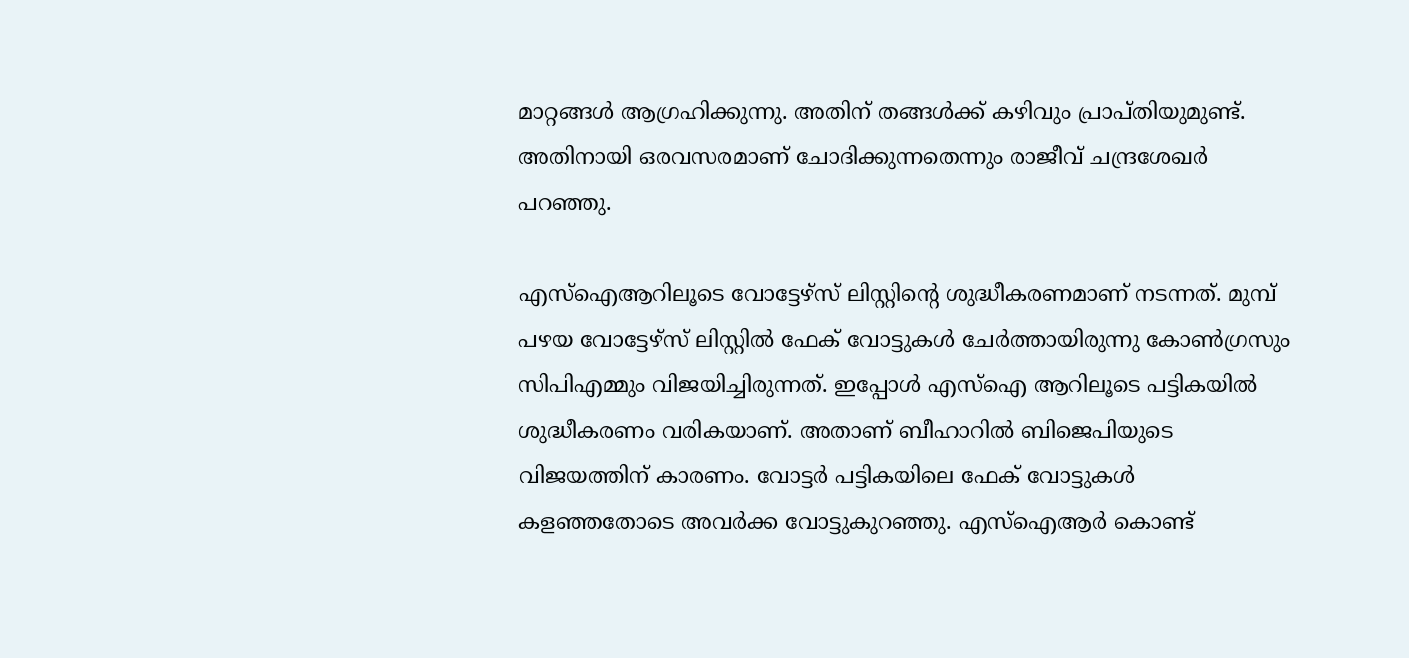മാറ്റങ്ങള്‍ ആഗ്രഹിക്കുന്നു. അതിന് തങ്ങള്‍ക്ക് കഴിവും പ്രാപ്തിയുമുണ്ട്. അതിനായി ഒരവസരമാണ് ചോദിക്കുന്നതെന്നും രാജീവ് ചന്ദ്രശേഖര്‍ പറഞ്ഞു.

എസ്‌ഐആറിലൂടെ വോട്ടേഴ്‌സ് ലിസ്റ്റിന്റെ ശുദ്ധീകരണമാണ് നടന്നത്. മുമ്പ് പഴയ വോട്ടേഴ്‌സ് ലിസ്റ്റില്‍ ഫേക് വോട്ടുകള്‍ ചേര്‍ത്തായിരുന്നു കോണ്‍ഗ്രസും സിപിഎമ്മും വിജയിച്ചിരുന്നത്. ഇപ്പോള്‍ എസ്‌ഐ ആറിലൂടെ പട്ടികയില്‍ ശുദ്ധീകരണം വരികയാണ്. അതാണ് ബീഹാറില്‍ ബിജെപിയുടെ വിജയത്തിന് കാരണം. വോട്ടര്‍ പട്ടികയിലെ ഫേക് വോട്ടുകള്‍ കളഞ്ഞതോടെ അവര്‍ക്ക വോട്ടുകുറഞ്ഞു. എസ്‌ഐആര്‍ കൊണ്ട്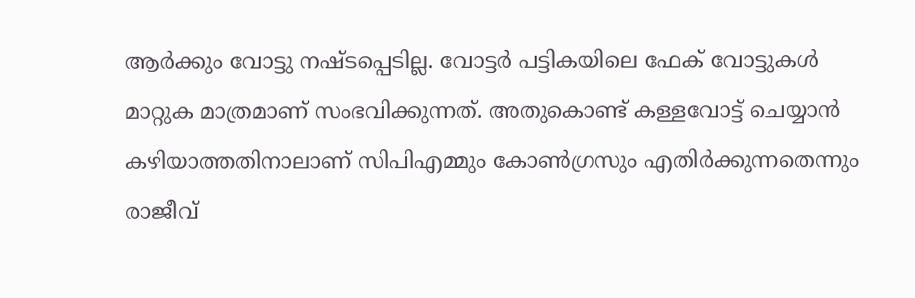ആര്‍ക്കും വോട്ടു നഷ്ടപ്പെടില്ല. വോട്ടര്‍ പട്ടികയിലെ ഫേക് വോട്ടുകള്‍ മാറ്റുക മാത്രമാണ് സംഭവിക്കുന്നത്. അതുകൊണ്ട് കള്ളവോട്ട് ചെയ്യാന്‍ കഴിയാത്തതിനാലാണ് സിപിഎമ്മും കോണ്‍ഗ്രസും എതിര്‍ക്കുന്നതെന്നും രാജീവ്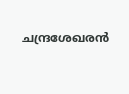ചന്ദ്രശേഖരന്‍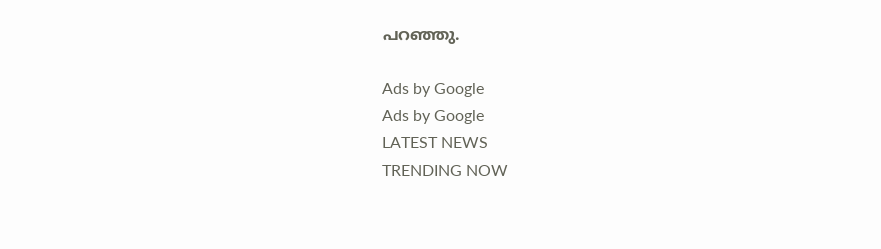പറഞ്ഞു.

Ads by Google
Ads by Google
LATEST NEWS
TRENDING NOW